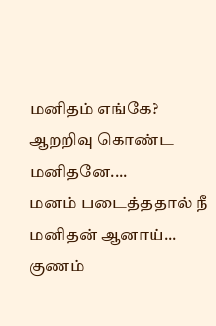மனிதம் எங்கே?
ஆறறிவு கொண்ட மனிதனே....
மனம் படைத்ததால் நீ மனிதன் ஆனாய்...
குணம்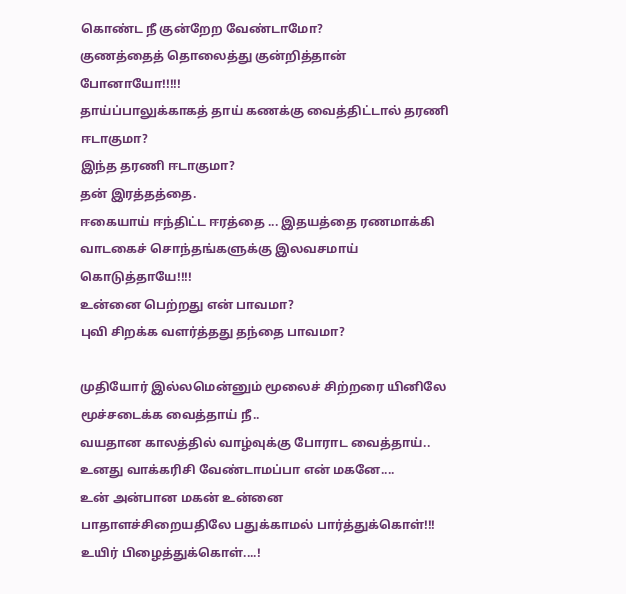கொண்ட நீ குன்றேற வேண்டாமோ?
குணத்தைத் தொலைத்து குன்றித்தான் போனாயோ!!!!!
தாய்ப்பாலுக்காகத் தாய் கணக்கு வைத்திட்டால் தரணி ஈடாகுமா?
இந்த தரணி ஈடாகுமா?
தன் இரத்தத்தை.
ஈகையாய் ஈந்திட்ட ஈரத்தை ... இதயத்தை ரணமாக்கி
வாடகைச் சொந்தங்களுக்கு இலவசமாய் கொடுத்தாயே!!!!
உன்னை பெற்றது என் பாவமா?
புவி சிறக்க வளர்த்தது தந்தை பாவமா?

முதியோர் இல்லமென்னும் மூலைச் சிற்றரை யினிலே
மூச்சடைக்க வைத்தாய் நீ..
வயதான காலத்தில் வாழ்வுக்கு போராட வைத்தாய்..
உனது வாக்கரிசி வேண்டாமப்பா என் மகனே....
உன் அன்பான மகன் உன்னை
பாதாளச்சிறையதிலே பதுக்காமல் பார்த்துக்கொள்!!!
உயிர் பிழைத்துக்கொள்....!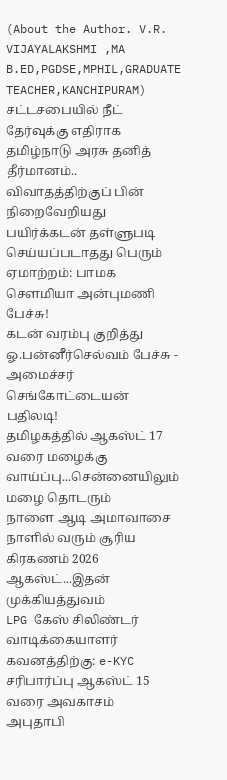(About the Author. V.R. VIJAYALAKSHMI ,MA B.ED,PGDSE,MPHIL,GRADUATE TEACHER,KANCHIPURAM)
சட்டசபையில் நீட் தேர்வுக்கு எதிராக தமிழ்நாடு அரசு தனித் தீர்மானம்.. விவாதத்திற்குப் பின் நிறைவேறியது
பயிர்க்கடன் தள்ளுபடி செய்யப்படாதது பெரும் ஏமாற்றம்: பாமக சௌமியா அன்புமணி பேச்சு!
கடன் வரம்பு குறித்து ஓ.பன்னீர்செல்வம் பேச்சு - அமைச்சர் செங்கோட்டையன் பதிலடி!
தமிழகத்தில் ஆகஸ்ட் 17 வரை மழைக்கு வாய்ப்பு...சென்னையிலும் மழை தொடரும்
நாளை ஆடி அமாவாசை நாளில் வரும் சூரிய கிரகணம் 2026 ஆகஸ்ட்...இதன் முக்கியத்துவம்
LPG கேஸ் சிலிண்டர் வாடிக்கையாளர் கவனத்திற்கு: e-KYC சரிபார்ப்பு ஆகஸ்ட் 15 வரை அவகாசம்
அபுதாபி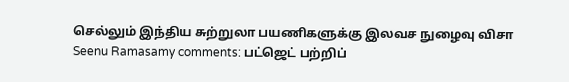செல்லும் இந்திய சுற்றுலா பயணிகளுக்கு இலவச நுழைவு விசா
Seenu Ramasamy comments: பட்ஜெட் பற்றிப்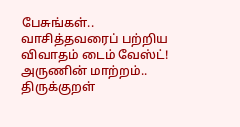பேசுங்கள்.. வாசித்தவரைப் பற்றிய விவாதம் டைம் வேஸ்ட்!
அருணின் மாற்றம்.. திருக்குறள்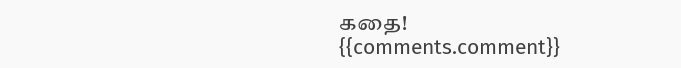கதை!
{{comments.comment}}